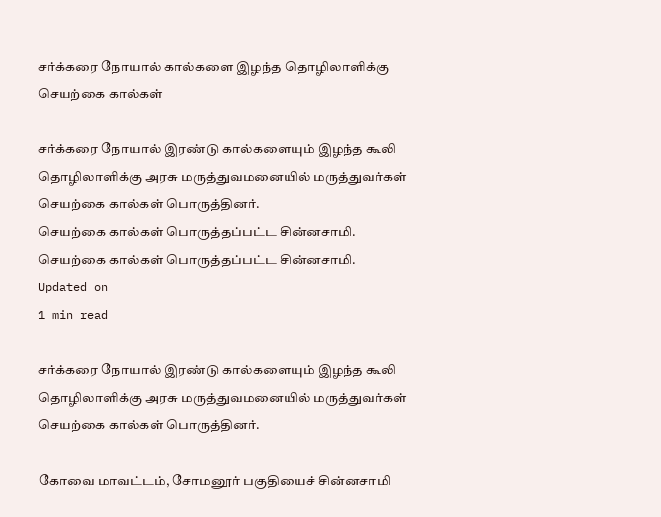சர்க்கரை நோயால் கால்களை இழந்த தொழிலாளிக்கு செயற்கை கால்கள்

சர்க்கரை நோயால் இரண்டு கால்களையும் இழந்த கூலி தொழிலாளிக்கு அரசு மருத்துவமனையில் மருத்துவர்கள் செயற்கை கால்கள் பொருத்தினர்.
செயற்கை கால்கள் பொருத்தப்பட்ட சின்னசாமி.
செயற்கை கால்கள் பொருத்தப்பட்ட சின்னசாமி.
Updated on
1 min read

சர்க்கரை நோயால் இரண்டு கால்களையும் இழந்த கூலி தொழிலாளிக்கு அரசு மருத்துவமனையில் மருத்துவர்கள் செயற்கை கால்கள் பொருத்தினர்.

கோவை மாவட்டம், சோமனூர் பகுதியைச் சின்னசாமி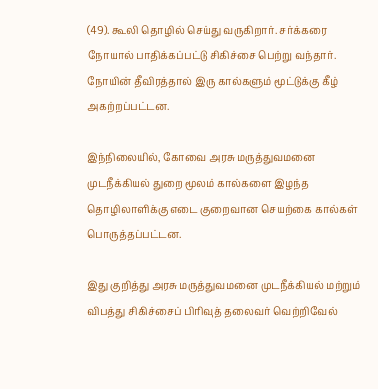(49). கூலி தொழில் செய்து வருகிறார். சர்க்கரை நோயால் பாதிக்கப்பட்டு சிகிச்சை பெற்று வந்தார். நோயின் தீவிரத்தால் இரு கால்களும் மூட்டுக்கு கீழ் அகற்றப்பட்டன.

இந்நிலையில், கோவை அரசு மருத்துவமனை முடநீக்கியல் துறை மூலம் கால்களை இழந்த தொழிலாளிக்கு எடை குறைவான செயற்கை கால்கள் பொருத்தப்பட்டன.

இது குறித்து அரசு மருத்துவமனை முடநீக்கியல் மற்றும் விபத்து சிகிச்சைப் பிரிவுத் தலைவர் வெற்றிவேல்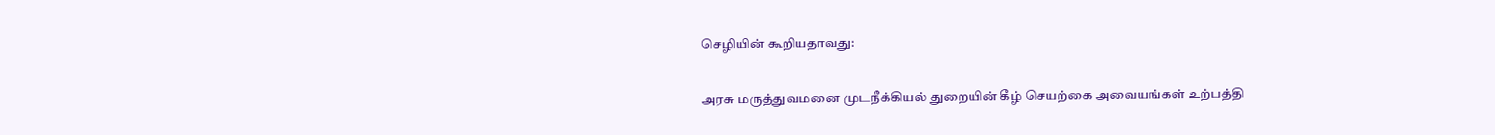செழியின் கூறியதாவது:

அரசு மருத்துவமனை முடநீக்கியல் துறையின் கீழ் செயற்கை அவையங்கள் உற்பத்தி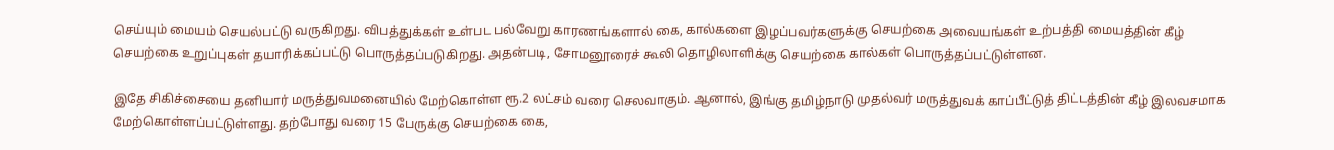செய்யும் மையம் செயல்பட்டு வருகிறது. விபத்துக்கள் உள்பட பல்வேறு காரணங்களால் கை, கால்களை இழப்பவர்களுக்கு செயற்கை அவையங்கள் உற்பத்தி மையத்தின் கீழ் செயற்கை உறுப்புகள் தயாரிக்கப்பட்டு பொருத்தப்படுகிறது. அதன்படி, சோமனூரைச் கூலி தொழிலாளிக்கு செயற்கை கால்கள் பொருத்தப்பட்டுள்ளன.

இதே சிகிச்சையை தனியார் மருத்துவமனையில் மேற்கொள்ள ரூ.2 லட்சம் வரை செலவாகும். ஆனால், இங்கு தமிழ்நாடு முதல்வர் மருத்துவக் காப்பீட்டுத் திட்டத்தின் கீழ் இலவசமாக மேற்கொள்ளப்பட்டுள்ளது. தற்போது வரை 15 பேருக்கு செயற்கை கை,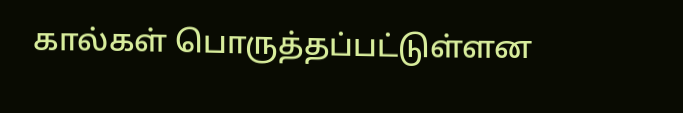கால்கள் பொருத்தப்பட்டுள்ளன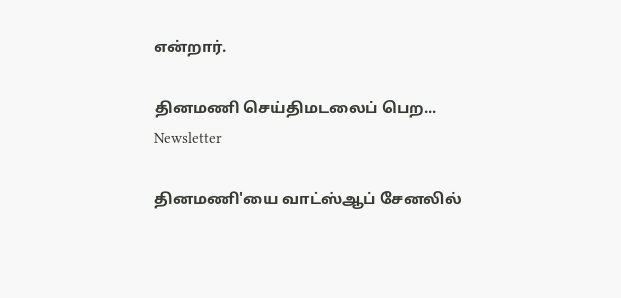என்றார்.

தினமணி செய்திமடலைப் பெற... Newsletter

தினமணி'யை வாட்ஸ்ஆப் சேனலில்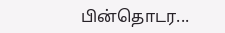பின்தொடர...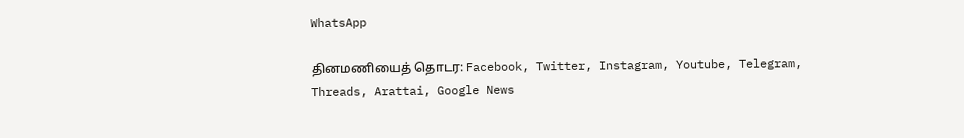WhatsApp

தினமணியைத் தொடர: Facebook, Twitter, Instagram, Youtube, Telegram, Threads, Arattai, Google News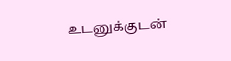உடனுக்குடன்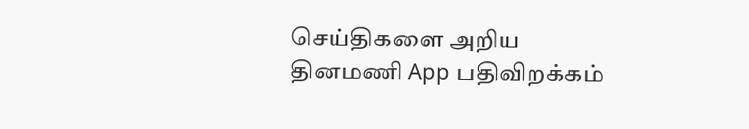செய்திகளை அறிய தினமணி App பதிவிறக்கம்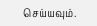செய்யவும்.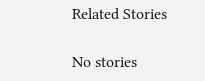Related Stories

No stories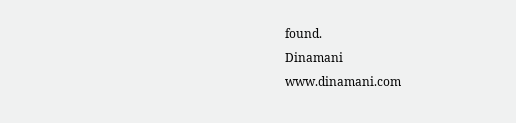found.
Dinamani
www.dinamani.com